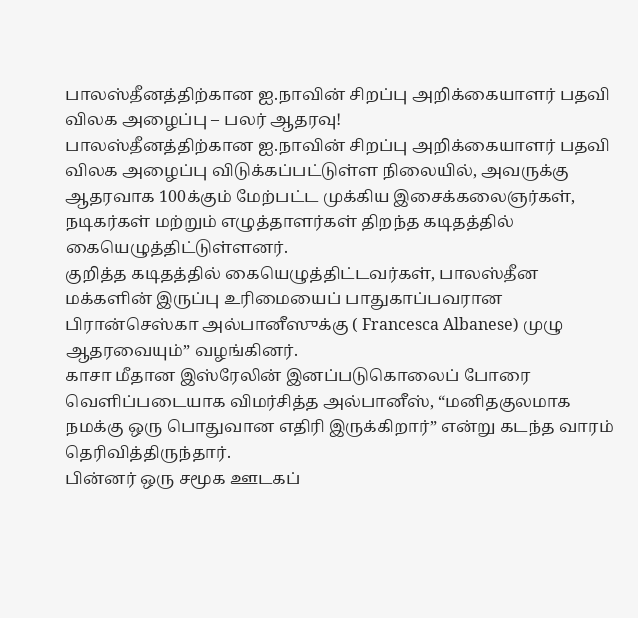பாலஸ்தீனத்திற்கான ஐ.நாவின் சிறப்பு அறிக்கையாளர் பதவி விலக அழைப்பு – பலர் ஆதரவு!
பாலஸ்தீனத்திற்கான ஐ.நாவின் சிறப்பு அறிக்கையாளர் பதவி விலக அழைப்பு விடுக்கப்பட்டுள்ள நிலையில், அவருக்கு ஆதரவாக 100க்கும் மேற்பட்ட முக்கிய இசைக்கலைஞர்கள், நடிகர்கள் மற்றும் எழுத்தாளர்கள் திறந்த கடிதத்தில் கையெழுத்திட்டுள்ளனர்.
குறித்த கடிதத்தில் கையெழுத்திட்டவர்கள், பாலஸ்தீன மக்களின் இருப்பு உரிமையைப் பாதுகாப்பவரான பிரான்செஸ்கா அல்பானீஸுக்கு ( Francesca Albanese) முழு ஆதரவையும்” வழங்கினர்.
காசா மீதான இஸ்ரேலின் இனப்படுகொலைப் போரை வெளிப்படையாக விமர்சித்த அல்பானீஸ், “மனிதகுலமாக நமக்கு ஒரு பொதுவான எதிரி இருக்கிறார்” என்று கடந்த வாரம் தெரிவித்திருந்தார்.
பின்னர் ஒரு சமூக ஊடகப்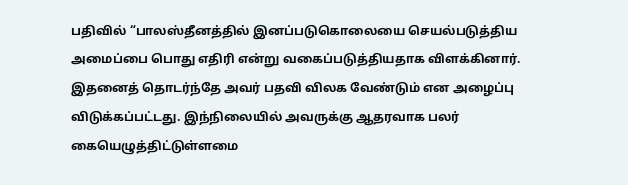பதிவில் “பாலஸ்தீனத்தில் இனப்படுகொலையை செயல்படுத்திய அமைப்பை பொது எதிரி என்று வகைப்படுத்தியதாக விளக்கினார்.
இதனைத் தொடர்ந்தே அவர் பதவி விலக வேண்டும் என அழைப்பு விடுக்கப்பட்டது. இந்நிலையில் அவருக்கு ஆதரவாக பலர் கையெழுத்திட்டுள்ளமை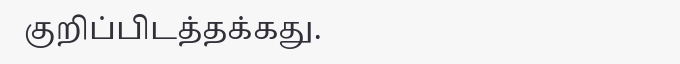குறிப்பிடத்தக்கது.